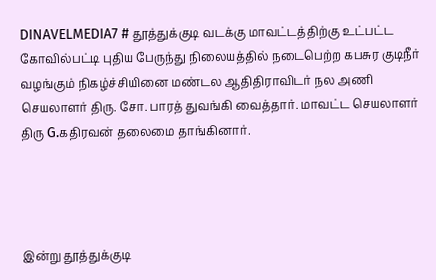DINAVELMEDIA7 # தூத்துக்குடி வடக்கு மாவட்டத்திற்கு உட்பட்ட கோவில்பட்டி புதிய பேருந்து நிலையத்தில் நடைபெற்ற கபசுர குடிநீர் வழங்கும் நிகழ்ச்சியினை மண்டல ஆதிதிராவிடர் நல அணி செயலாளர் திரு. சோ. பாரத் துவங்கி வைத்தார். மாவட்ட செயலாளர் திரு G.கதிரவன் தலைமை தாங்கினார்.




இன்று தூத்துக்குடி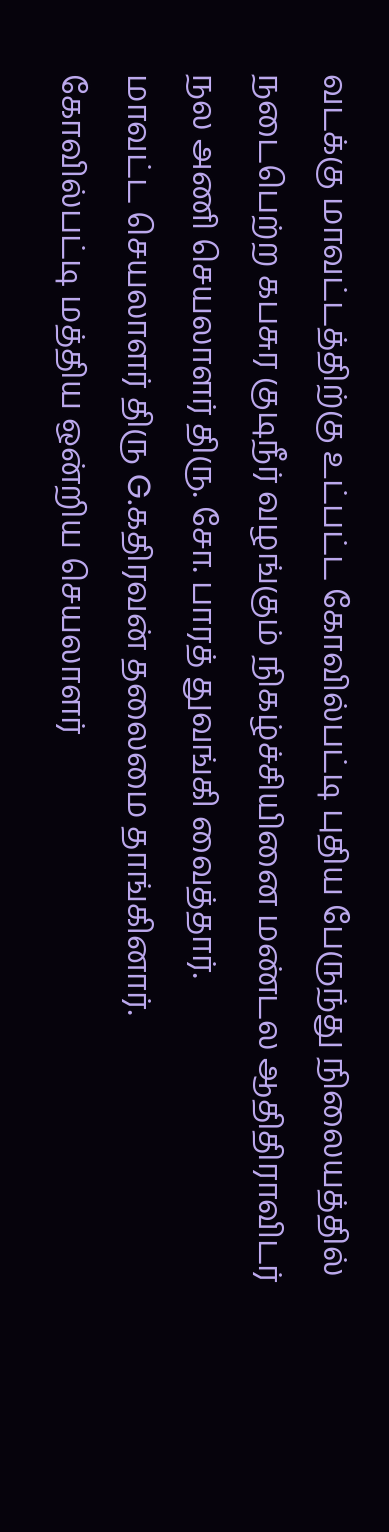வடக்கு மாவட்டத்திற்கு உட்பட்ட கோவில்பட்டி புதிய பேருந்து நிலையத்தில் நடைபெற்ற கபசுர குடிநீர் வழங்கும் நிகழ்ச்சியினை மண்டல ஆதிதிராவிடர் நல அணி செயலாளர் திரு. சோ. பாரத் துவங்கி வைத்தார்.
மாவட்ட செயலாளர் திரு G.கதிரவன் தலைமை தாங்கினார்.
கோவில்பட்டி மத்திய ஒன்றிய செயலாளர்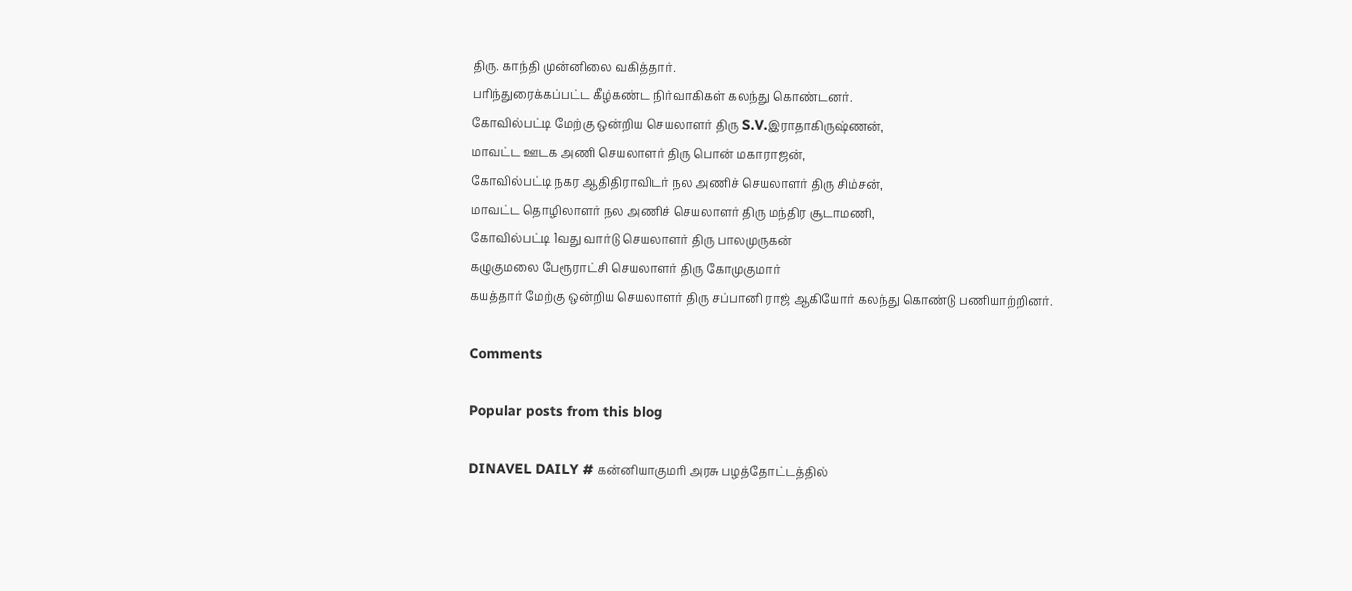திரு. காந்தி முன்னிலை வகித்தார்.
பரிந்துரைக்கப்பட்ட கீழ்கண்ட நிர்வாகிகள் கலந்து கொண்டனர்.
கோவில்பட்டி மேற்கு ஒன்றிய செயலாளர் திரு S.V.இராதாகிருஷ்ணன்,
மாவட்ட ஊடக அணி செயலாளர் திரு பொன் மகாராஜன்,
கோவில்பட்டி நகர ஆதிதிராவிடர் நல அணிச் செயலாளர் திரு சிம்சன்,
மாவட்ட தொழிலாளர் நல அணிச் செயலாளர் திரு மந்திர சூடாமணி,
கோவில்பட்டி 1வது வார்டு செயலாளர் திரு பாலமுருகன்
கழுகுமலை பேரூராட்சி செயலாளர் திரு கோமுகுமார்
கயத்தார் மேற்கு ஒன்றிய செயலாளர் திரு சப்பானி ராஜ் ஆகியோர் கலந்து கொண்டு பணியாற்றினர்.

Comments

Popular posts from this blog

DINAVEL DAILY # கன்னியாகுமரி அரசு பழத்தோட்டத்தில்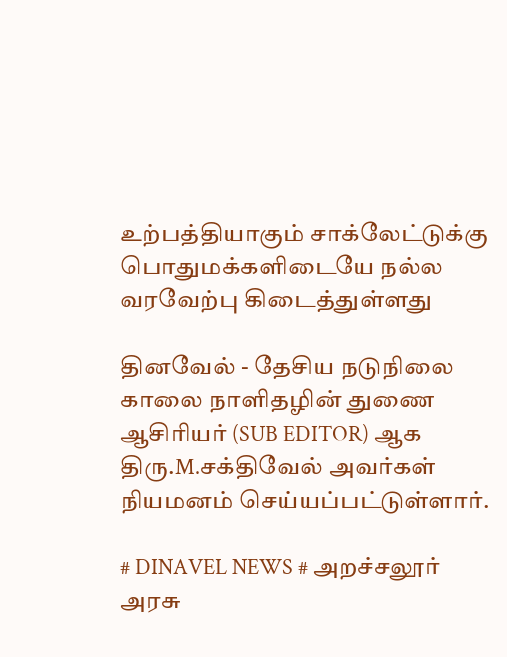உற்பத்தியாகும் சாக்லேட்டுக்கு பொதுமக்களிடையே நல்ல வரவேற்பு கிடைத்துள்ளது

தினவேல் - தேசிய நடுநிலை காலை நாளிதழின் துணை ஆசிரியர் (SUB EDITOR) ஆக திரு.M.சக்திவேல் அவர்கள் நியமனம் செய்யப்பட்டுள்ளார்.

# DINAVEL NEWS # அறச்சலூர் அரசு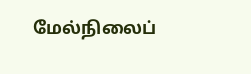மேல்நிலைப்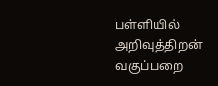பள்ளியில் அறிவுத்திறன் வகுப்பறை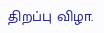திறப்பு விழா.